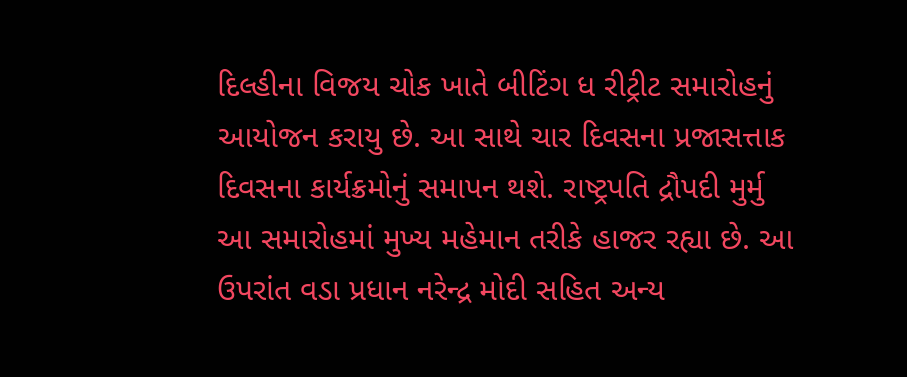દિલ્હીના વિજય ચોક ખાતે બીટિંગ ધ રીટ્રીટ સમારોહનું આયોજન કરાયુ છે. આ સાથે ચાર દિવસના પ્રજાસત્તાક દિવસના કાર્યક્રમોનું સમાપન થશે. રાષ્ટ્રપતિ દ્રૌપદી મુર્મુ આ સમારોહમાં મુખ્ય મહેમાન તરીકે હાજર રહ્યા છે. આ ઉપરાંત વડા પ્રધાન નરેન્દ્ર મોદી સહિત અન્ય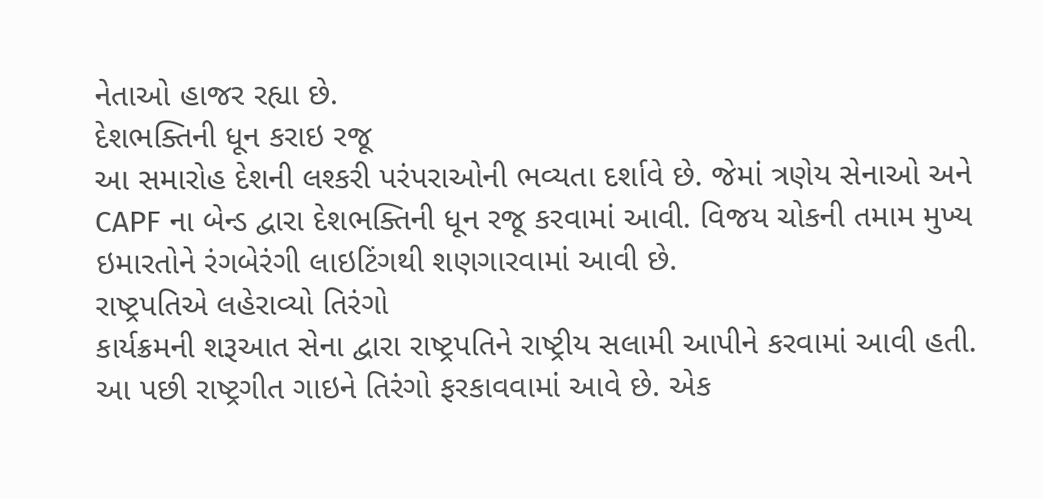નેતાઓ હાજર રહ્યા છે.
દેશભક્તિની ધૂન કરાઇ રજૂ
આ સમારોહ દેશની લશ્કરી પરંપરાઓની ભવ્યતા દર્શાવે છે. જેમાં ત્રણેય સેનાઓ અને CAPF ના બેન્ડ દ્વારા દેશભક્તિની ધૂન રજૂ કરવામાં આવી. વિજય ચોકની તમામ મુખ્ય ઇમારતોને રંગબેરંગી લાઇટિંગથી શણગારવામાં આવી છે.
રાષ્ટ્રપતિએ લહેરાવ્યો તિરંગો
કાર્યક્રમની શરૂઆત સેના દ્વારા રાષ્ટ્રપતિને રાષ્ટ્રીય સલામી આપીને કરવામાં આવી હતી. આ પછી રાષ્ટ્રગીત ગાઇને તિરંગો ફરકાવવામાં આવે છે. એક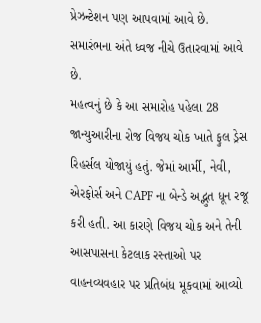પ્રેઝન્ટેશન પણ આપવામાં આવે છે. સમારંભના અંતે ધ્વજ નીચે ઉતારવામાં આવે છે.
મહત્વનું છે કે આ સમારોહ પહેલા 28 જાન્યુઆરીના રોજ વિજય ચોક ખાતે ફુલ ડ્રેસ રિહર્સલ યોજાયું હતું. જેમાં આર્મી, નેવી, એરફોર્સ અને CAPF ના બેન્ડે અદ્ભુત ધૂન રજૂ કરી હતી. આ કારણે વિજય ચોક અને તેની આસપાસના કેટલાક રસ્તાઓ પર વાહનવ્યવહાર પર પ્રતિબંધ મૂકવામાં આવ્યો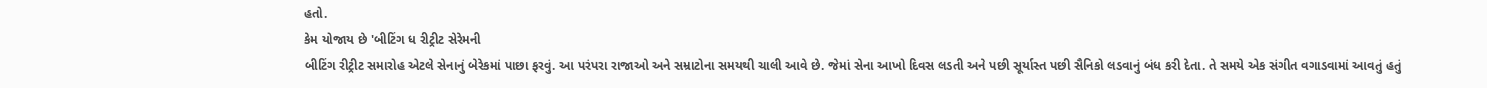હતો.
કેમ યોજાય છે 'બીટિંગ ધ રીટ્રીટ સેરેમની
બીટિંગ રીટ્રીટ સમારોહ એટલે સેનાનું બેરેકમાં પાછા ફરવું. આ પરંપરા રાજાઓ અને સમ્રાટોના સમયથી ચાલી આવે છે. જેમાં સેના આખો દિવસ લડતી અને પછી સૂર્યાસ્ત પછી સૈનિકો લડવાનું બંધ કરી દેતા. તે સમયે એક સંગીત વગાડવામાં આવતું હતું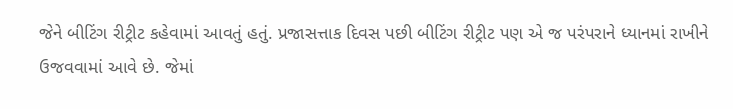જેને બીટિંગ રીટ્રીટ કહેવામાં આવતું હતું. પ્રજાસત્તાક દિવસ પછી બીટિંગ રીટ્રીટ પણ એ જ પરંપરાને ધ્યાનમાં રાખીને ઉજવવામાં આવે છે. જેમાં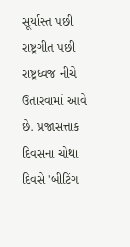સૂર્યાસ્ત પછી રાષ્ટ્રગીત પછી રાષ્ટ્રધ્વજ નીચે ઉતારવામાં આવે છે. પ્રજાસત્તાક દિવસના ચોથા દિવસે 'બીટિંગ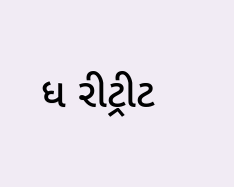ધ રીટ્રીટ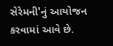સેરેમની'નું આયોજન કરવામાં આવે છે.